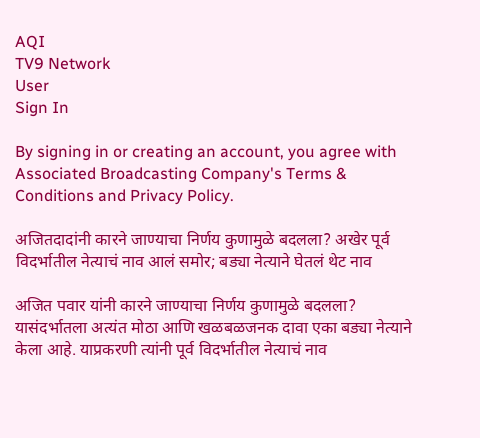AQI
TV9 Network
User
Sign In

By signing in or creating an account, you agree with Associated Broadcasting Company's Terms & Conditions and Privacy Policy.

अजितदादांनी कारने जाण्याचा निर्णय कुणामुळे बदलला? अखेर पूर्व विदर्भातील नेत्याचं नाव आलं समोर; बड्या नेत्याने घेतलं थेट नाव

अजित पवार यांनी कारने जाण्याचा निर्णय कुणामुळे बदलला? यासंदर्भातला अत्यंत मोठा आणि खळबळजनक दावा एका बड्या नेत्याने केला आहे. याप्रकरणी त्यांनी पूर्व विदर्भातील नेत्याचं नाव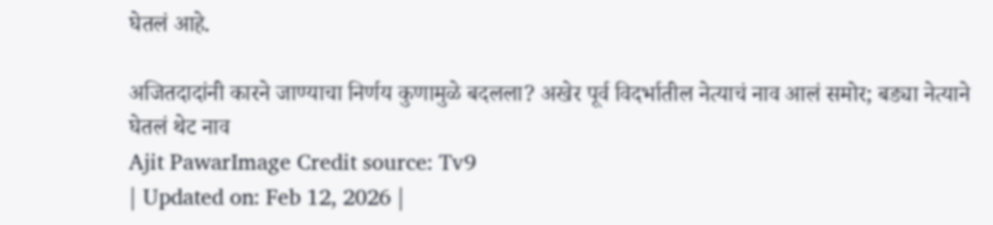घेतलं आहे.

अजितदादांनी कारने जाण्याचा निर्णय कुणामुळे बदलला? अखेर पूर्व विदर्भातील नेत्याचं नाव आलं समोर; बड्या नेत्याने घेतलं थेट नाव
Ajit PawarImage Credit source: Tv9
| Updated on: Feb 12, 2026 |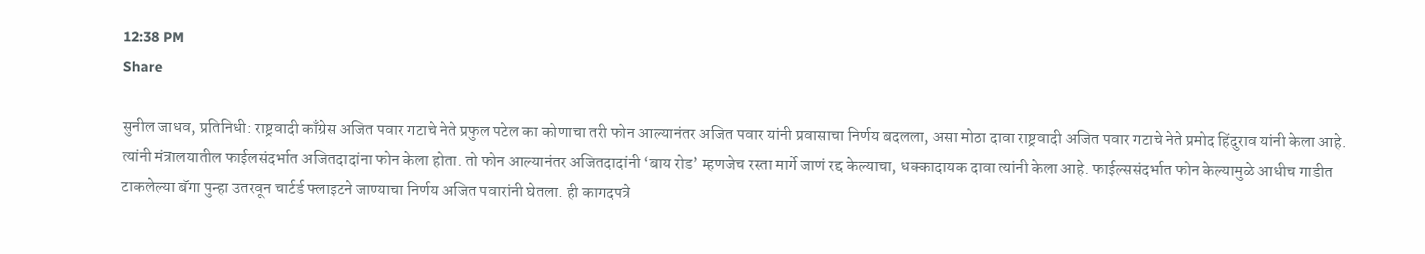12:38 PM
Share

सुनील जाधव, प्रतिनिधी: राष्ट्रवादी काँग्रेस अजित पवार गटाचे नेते प्रफुल पटेल का कोणाचा तरी फोन आल्यानंतर अजित पवार यांनी प्रवासाचा निर्णय बदलला, असा मोठा दावा राष्ट्रवादी अजित पवार गटाचे नेते प्रमोद हिंदुराव यांनी केला आहे. त्यांनी मंत्रालयातील फाईलसंदर्भात अजितदादांना फोन केला होता. तो फोन आल्यानंतर अजितदादांनी ‘बाय रोड’ म्हणजेच रस्ता मार्गे जाणं रद्द केल्याचा, धक्कादायक दावा त्यांनी केला आहे. फाईल्ससंदर्भात फोन केल्यामुळे आधीच गाडीत टाकलेल्या बॅगा पुन्हा उतरवून चार्टर्ड फ्लाइटने जाण्याचा निर्णय अजित पवारांनी घेतला. ही कागदपत्रे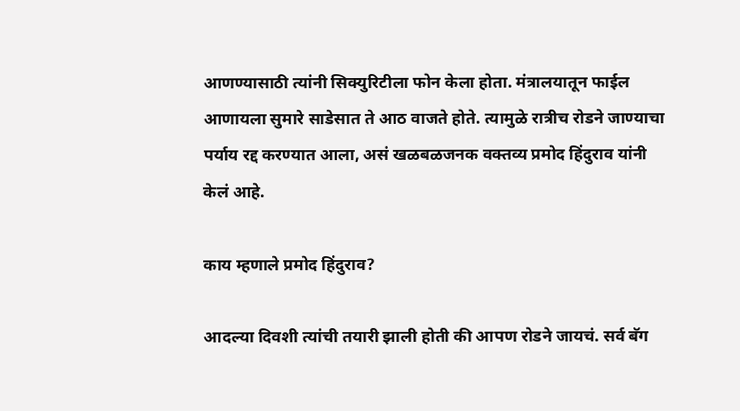आणण्यासाठी त्यांनी सिक्युरिटीला फोन केला होता. मंत्रालयातून फाईल आणायला सुमारे साडेसात ते आठ वाजते होते. त्यामुळे रात्रीच रोडने जाण्याचा पर्याय रद्द करण्यात आला, असं खळबळजनक वक्तव्य प्रमोद हिंदुराव यांनी केलं आहे.

काय म्हणाले प्रमोद हिंदुराव?

आदल्या दिवशी त्यांची तयारी झाली होती की आपण रोडने जायचं. सर्व बॅग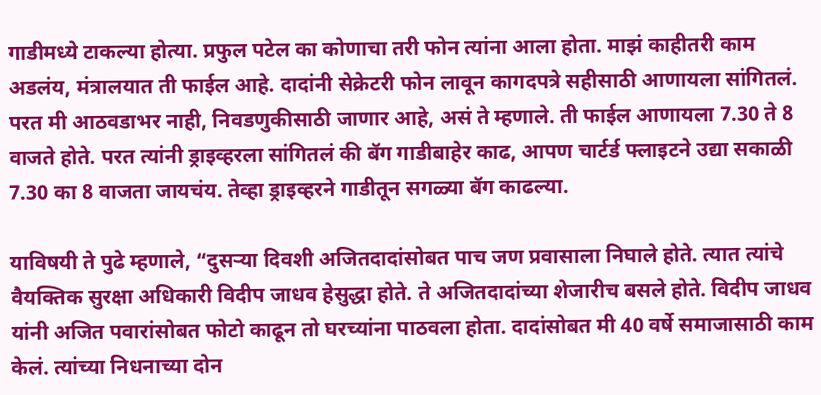गाडीमध्ये टाकल्या होत्या. प्रफुल पटेल का कोणाचा तरी फोन त्यांना आला होता. माझं काहीतरी काम अडलंय, मंत्रालयात ती फाईल आहे. दादांनी सेक्रेटरी फोन लावून कागदपत्रे सहीसाठी आणायला सांगितलं. परत मी आठवडाभर नाही, निवडणुकीसाठी जाणार आहे, असं ते म्हणाले. ती फाईल आणायला 7.30 ते 8 वाजते होते. परत त्यांनी ड्राइव्हरला सांगितलं की बॅग गाडीबाहेर काढ, आपण चार्टर्ड फ्लाइटने उद्या सकाळी 7.30 का 8 वाजता जायचंय. तेव्हा ड्राइव्हरने गाडीतून सगळ्या बॅग काढल्या.

याविषयी ते पुढे म्हणाले, “दुसऱ्या दिवशी अजितदादांसोबत पाच जण प्रवासाला निघाले होते. त्यात त्यांचे वैयक्तिक सुरक्षा अधिकारी विदीप जाधव हेसुद्धा होते. ते अजितदादांच्या शेजारीच बसले होते. विदीप जाधव यांनी अजित पवारांसोबत फोटो काढून तो घरच्यांना पाठवला होता. दादांसोबत मी 40 वर्षे समाजासाठी काम केलं. त्यांच्या निधनाच्या दोन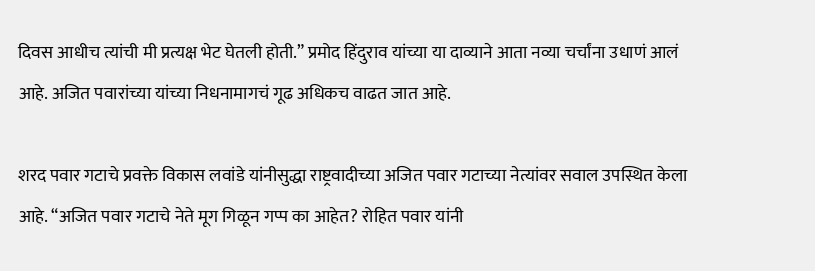दिवस आधीच त्यांची मी प्रत्यक्ष भेट घेतली होती.” प्रमोद हिंदुराव यांच्या या दाव्याने आता नव्या चर्चांना उधाणं आलं आहे. अजित पवारांच्या यांच्या निधनामागचं गूढ अधिकच वाढत जात आहे.

शरद पवार गटाचे प्रवक्ते विकास लवांडे यांनीसुद्धा राष्ट्रवादीच्या अजित पवार गटाच्या नेत्यांवर सवाल उपस्थित केला आहे. “अजित पवार गटाचे नेते मूग गिळून गप्प का आहेत? रोहित पवार यांनी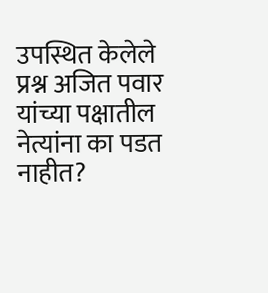उपस्थित केलेले प्रश्न अजित पवार यांच्या पक्षातील नेत्यांना का पडत नाहीत?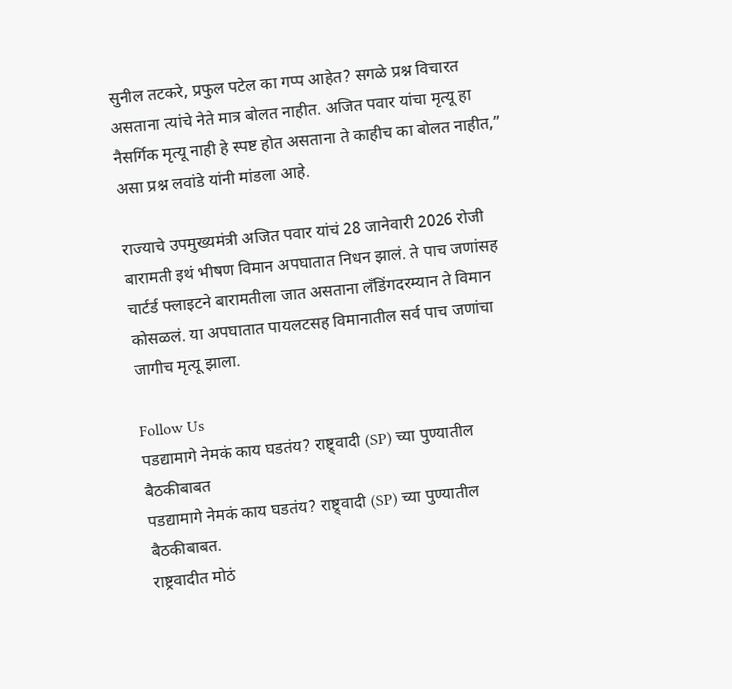सुनील तटकरे, प्रफुल पटेल का गप्प आहेत? सगळे प्रश्न विचारत असताना त्यांचे नेते मात्र बोलत नाहीत. अजित पवार यांचा मृत्यू हा नैसर्गिक मृत्यू नाही हे स्पष्ट होत असताना ते काहीच का बोलत नाहीत,” असा प्रश्न लवांडे यांनी मांडला आहे.

राज्याचे उपमुख्यमंत्री अजित पवार यांचं 28 जानेवारी 2026 रोजी बारामती इथं भीषण विमान अपघातात निधन झालं. ते पाच जणांसह चार्टर्ड फ्लाइटने बारामतीला जात असताना लँडिंगदरम्यान ते विमान कोसळलं. या अपघातात पायलटसह विमानातील सर्व पाच जणांचा जागीच मृत्यू झाला.

Follow Us
पडद्यामागे नेमकं काय घडतंय? राष्ट्र्वादी (SP) च्या पुण्यातील बैठकीबाबत
पडद्यामागे नेमकं काय घडतंय? राष्ट्र्वादी (SP) च्या पुण्यातील बैठकीबाबत.
राष्ट्रवादीत मोठं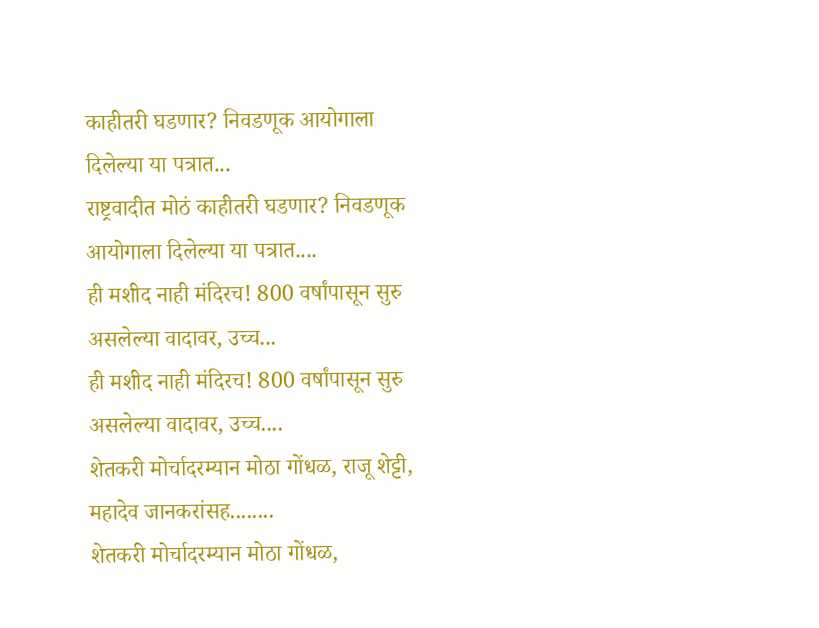काहीतरी घडणार? निवडणूक आयोगाला दिलेल्या या पत्रात...
राष्ट्रवादीत मोठं काहीतरी घडणार? निवडणूक आयोगाला दिलेल्या या पत्रात....
ही मशीद नाही मंदिरच! 800 वर्षांपासून सुरु असलेल्या वादावर, उच्च...
ही मशीद नाही मंदिरच! 800 वर्षांपासून सुरु असलेल्या वादावर, उच्च....
शेतकरी मोर्चादरम्यान मोठा गोंधळ, राजू शेट्टी, महादेव जानकरांसह........
शेतकरी मोर्चादरम्यान मोठा गोंधळ,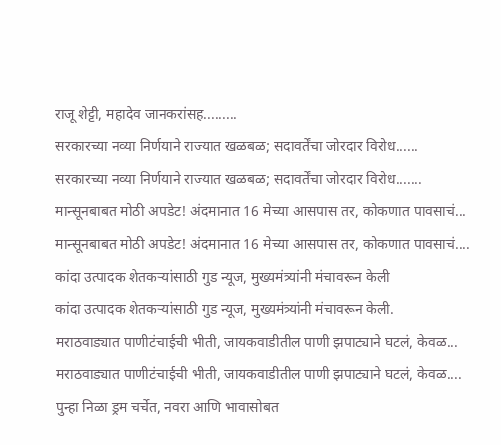राजू शेट्टी, महादेव जानकरांसह.........
सरकारच्या नव्या निर्णयाने राज्यात खळबळ; सदावर्तेंचा जोरदार विरोध......
सरकारच्या नव्या निर्णयाने राज्यात खळबळ; सदावर्तेंचा जोरदार विरोध.......
मान्सूनबाबत मोठी अपडेट! अंदमानात 16 मेच्या आसपास तर, कोकणात पावसाचं...
मान्सूनबाबत मोठी अपडेट! अंदमानात 16 मेच्या आसपास तर, कोकणात पावसाचं....
कांदा उत्पादक शेतकऱ्यांसाठी गुड न्यूज, मुख्यमंत्र्यांनी मंचावरून केली
कांदा उत्पादक शेतकऱ्यांसाठी गुड न्यूज, मुख्यमंत्र्यांनी मंचावरून केली.
मराठवाड्यात पाणीटंचाईची भीती, जायकवाडीतील पाणी झपाट्याने घटलं, केवळ...
मराठवाड्यात पाणीटंचाईची भीती, जायकवाडीतील पाणी झपाट्याने घटलं, केवळ....
पुन्हा निळा ड्रम चर्चेत, नवरा आणि भावासोबत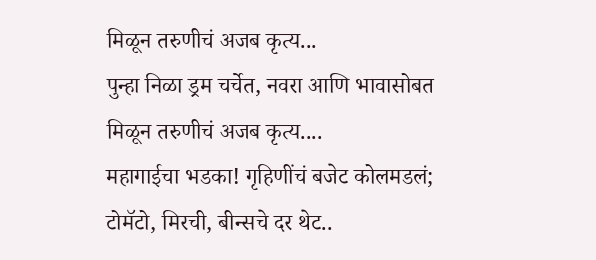मिळून तरुणीचं अजब कृत्य...
पुन्हा निळा ड्रम चर्चेत, नवरा आणि भावासोबत मिळून तरुणीचं अजब कृत्य....
महागाईचा भडका! गृहिणींचं बजेट कोलमडलं; टोमॅटो, मिरची, बीन्सचे दर थेट..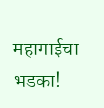महागाईचा भडका!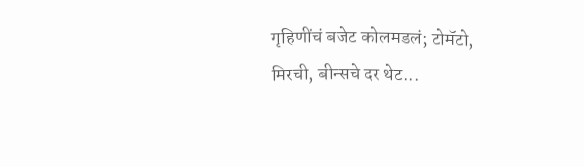गृहिणींचं बजेट कोलमडलं; टोमॅटो, मिरची, बीन्सचे दर थेट...